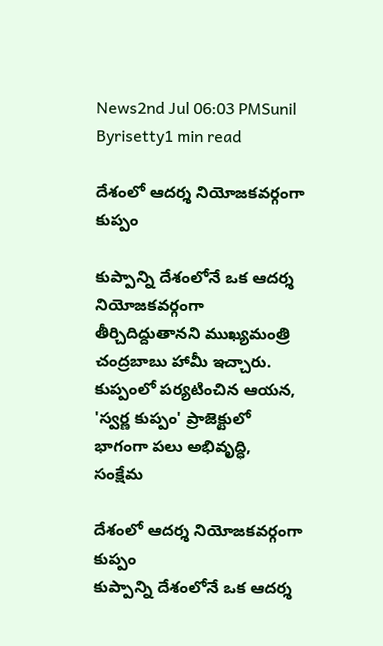News2nd Jul 06:03 PMSunil Byrisetty1 min read

దేశంలో ఆదర్శ నియోజకవర్గంగా కుప్పం

కుప్పాన్ని దేశంలోనే ఒక ఆదర్శ నియోజకవర్గంగా తీర్చిదిద్దుతానని ముఖ్యమంత్రి చంద్రబాబు హామీ ఇచ్చారు. కుప్పంలో పర్యటించిన ఆయన, 'స్వర్ణ కుప్పం' ప్రాజెక్టులో భాగంగా పలు అభివృద్ధి, సంక్షేమ

దేశంలో ఆదర్శ నియోజకవర్గంగా కుప్పం
కుప్పాన్ని దేశంలోనే ఒక ఆదర్శ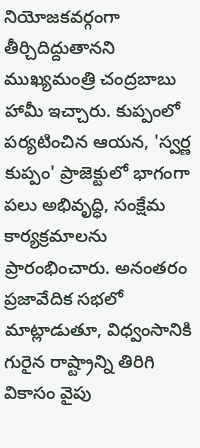నియోజకవర్గంగా తీర్చిదిద్దుతానని ముఖ్యమంత్రి చంద్రబాబు హామీ ఇచ్చారు. కుప్పంలో పర్యటించిన ఆయన, 'స్వర్ణ కుప్పం' ప్రాజెక్టులో భాగంగా పలు అభివృద్ధి, సంక్షేమ కార్యక్రమాలను ప్రారంభించారు. అనంతరం ప్రజావేదిక సభలో మాట్లాడుతూ, విధ్వంసానికి గురైన రాష్ట్రాన్ని తిరిగి వికాసం వైపు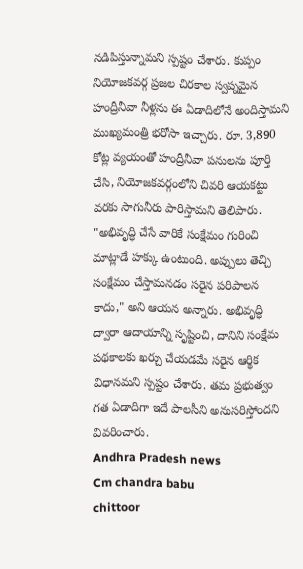నడిపిస్తున్నామని స్పష్టం చేశారు. కుప్పం నియోజకవర్గ ప్రజల చిరకాల స్వప్నమైన హంద్రీనీవా నీళ్లను ఈ ఏడాదిలోనే అందిస్తామని ముఖ్యమంత్రి భరోసా ఇచ్చారు. రూ. 3,890 కోట్ల వ్యయంతో హంద్రీనీవా పనులను పూర్తి చేసి, నియోజకవర్గంలోని చివరి ఆయకట్టు వరకు సాగునీరు పారిస్తామని తెలిపారు. "అభివృద్ధి చేసే వారికే సంక్షేమం గురించి మాట్లాడే హక్కు ఉంటుంది. అప్పులు తెచ్చి సంక్షేమం చేస్తామనడం సరైన పరిపాలన కాదు," అని ఆయన అన్నారు. అభివృద్ధి ద్వారా ఆదాయాన్ని సృష్టించి, దానిని సంక్షేమ పథకాలకు ఖర్చు చేయడమే సరైన ఆర్థిక విధానమని స్పష్టం చేశారు. తమ ప్రభుత్వం గత ఏడాదిగా ఇదే పాలసీని అనుసరిస్తోందని వివరించారు.
Andhra Pradesh news
Cm chandra babu
chittoor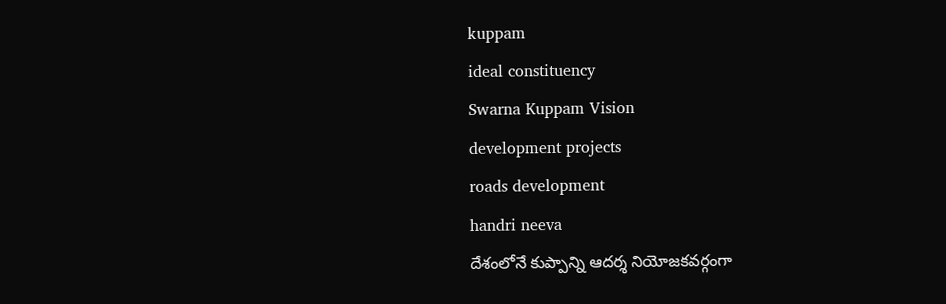kuppam
ideal constituency
Swarna Kuppam Vision
development projects
roads development
handri neeva
దేశంలోనే కుప్పాన్ని ఆదర్శ నియోజకవర్గంగా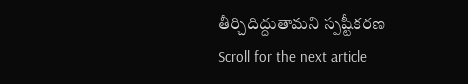తీర్చిదిద్దుతామని స్పష్టీకరణ
Scroll for the next article